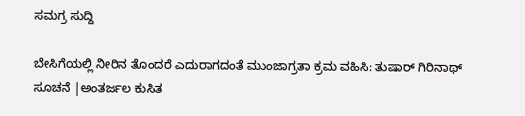ಸಮಗ್ರ ಸುದ್ದಿ

ಬೇಸಿಗೆಯಲ್ಲಿ ನೀರಿನ ತೊಂದರೆ ಎದುರಾಗದಂತೆ ಮುಂಜಾಗ್ರತಾ ಕ್ರಮ ವಹಿಸಿ: ತುಷಾರ್ ಗಿರಿನಾಥ್ ಸೂಚನೆ |ಅಂತರ್ಜಲ ಕುಸಿತ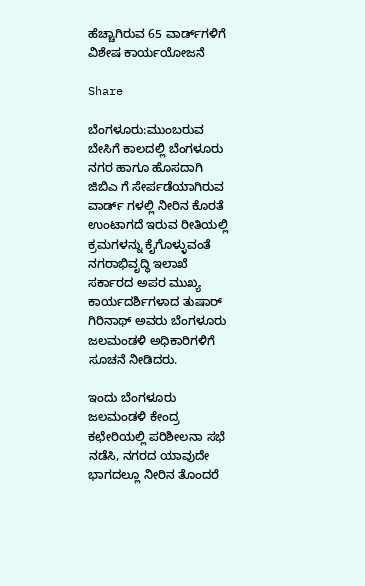ಹೆಚ್ಚಾಗಿರುವ 65 ವಾರ್ಡ್‌ಗಳಿಗೆ ವಿಶೇಷ ಕಾರ್ಯಯೋಜನೆ

Share

ಬೆಂಗಳೂರು:ಮುಂಬರುವ ಬೇಸಿಗೆ ಕಾಲದಲ್ಲಿ ಬೆಂಗಳೂರು ನಗರ ಹಾಗೂ ಹೊಸದಾಗಿ ಜಿಬಿಎ ಗೆ ಸೇರ್ಪಡೆಯಾಗಿರುವ ವಾರ್ಡ್ ಗಳಲ್ಲಿ ನೀರಿನ ಕೊರತೆ ಉಂಟಾಗದೆ ಇರುವ ರೀತಿಯಲ್ಲಿ ಕ್ರಮಗಳನ್ನು ಕೈಗೊಳ್ಳುವಂತೆ ನಗರಾಭಿವೃದ್ಧಿ ಇಲಾಖೆ ಸರ್ಕಾರದ ಅಪರ ಮುಖ್ಯ ಕಾರ್ಯದರ್ಶಿಗಳಾದ ತುಷಾರ್ ಗಿರಿನಾಥ್ ಅವರು ಬೆಂಗಳೂರು ಜಲಮಂಡಳಿ ಅಧಿಕಾರಿಗಳಿಗೆ ಸೂಚನೆ ನೀಡಿದರು.

ಇಂದು ಬೆಂಗಳೂರು ಜಲಮಂಡಳಿ ಕೇಂದ್ರ ಕಛೇರಿಯಲ್ಲಿ ಪರಿಶೀಲನಾ ಸಭೆ ನಡೆಸಿ, ನಗರದ ಯಾವುದೇ ಭಾಗದಲ್ಲೂ ನೀರಿನ ತೊಂದರೆ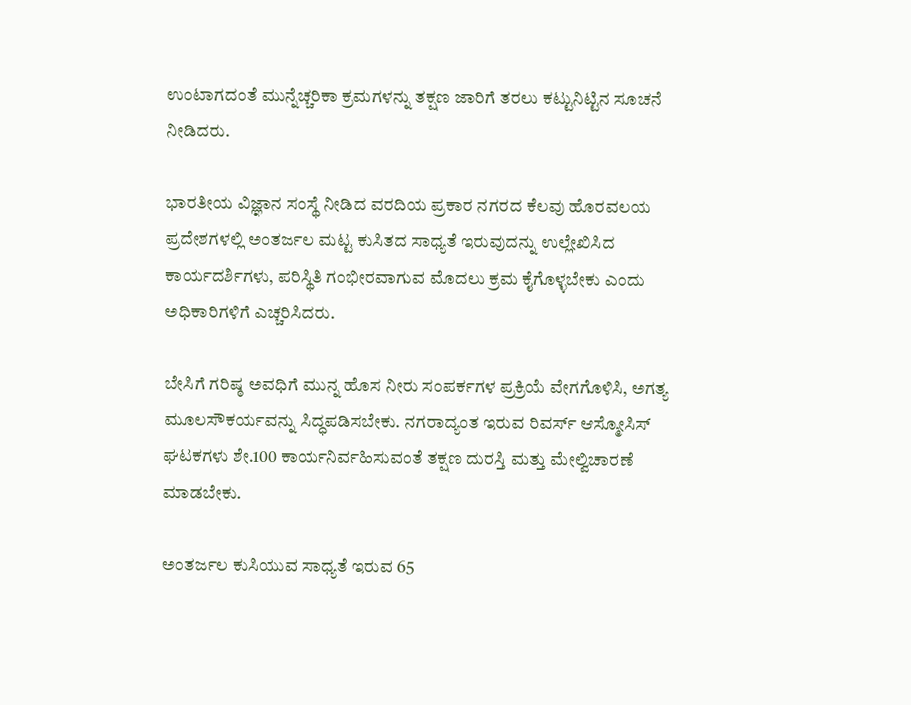ಉಂಟಾಗದಂತೆ ಮುನ್ನೆಚ್ಚರಿಕಾ ಕ್ರಮಗಳನ್ನು ತಕ್ಷಣ ಜಾರಿಗೆ ತರಲು ಕಟ್ಟುನಿಟ್ಟಿನ ಸೂಚನೆ ನೀಡಿದರು.

ಭಾರತೀಯ ವಿಜ್ಞಾನ ಸಂಸ್ಥೆ ನೀಡಿದ ವರದಿಯ ಪ್ರಕಾರ ನಗರದ ಕೆಲವು ಹೊರವಲಯ ಪ್ರದೇಶಗಳಲ್ಲಿ ಅಂತರ್ಜಲ ಮಟ್ಟ ಕುಸಿತದ ಸಾಧ್ಯತೆ ಇರುವುದನ್ನು ಉಲ್ಲೇಖಿಸಿದ ಕಾರ್ಯದರ್ಶಿಗಳು, ಪರಿಸ್ಥಿತಿ ಗಂಭೀರವಾಗುವ ಮೊದಲು ಕ್ರಮ ಕೈಗೊಳ್ಳಬೇಕು ಎಂದು ಅಧಿಕಾರಿಗಳಿಗೆ ಎಚ್ಚರಿಸಿದರು.

ಬೇಸಿಗೆ ಗರಿಷ್ಠ ಅವಧಿಗೆ ಮುನ್ನ ಹೊಸ ನೀರು ಸಂಪರ್ಕಗಳ ಪ್ರಕ್ರಿಯೆ ವೇಗಗೊಳಿಸಿ, ಅಗತ್ಯ ಮೂಲಸೌಕರ್ಯವನ್ನು ಸಿದ್ಧಪಡಿಸಬೇಕು. ನಗರಾದ್ಯಂತ ಇರುವ ರಿವರ್ಸ್ ಆಸ್ಮೋಸಿಸ್ ಘಟಕಗಳು ಶೇ.100 ಕಾರ್ಯನಿರ್ವಹಿಸುವಂತೆ ತಕ್ಷಣ ದುರಸ್ತಿ ಮತ್ತು ಮೇಲ್ವಿಚಾರಣೆ ಮಾಡಬೇಕು.

ಅಂತರ್ಜಲ ಕುಸಿಯುವ ಸಾಧ್ಯತೆ ಇರುವ 65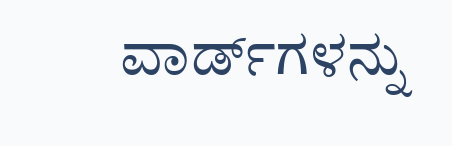ವಾರ್ಡ್‌ಗಳನ್ನು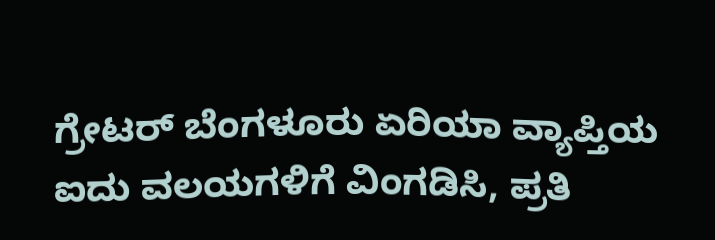ಗ್ರೇಟರ್ ಬೆಂಗಳೂರು ಏರಿಯಾ ವ್ಯಾಪ್ತಿಯ ಐದು ವಲಯಗಳಿಗೆ ವಿಂಗಡಿಸಿ, ಪ್ರತಿ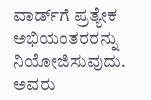ವಾರ್ಡ್‌ಗೆ ಪ್ರತ್ಯೇಕ ಅಭಿಯಂತರರನ್ನು ನಿಯೋಜಿಸುವುದು. ಅವರು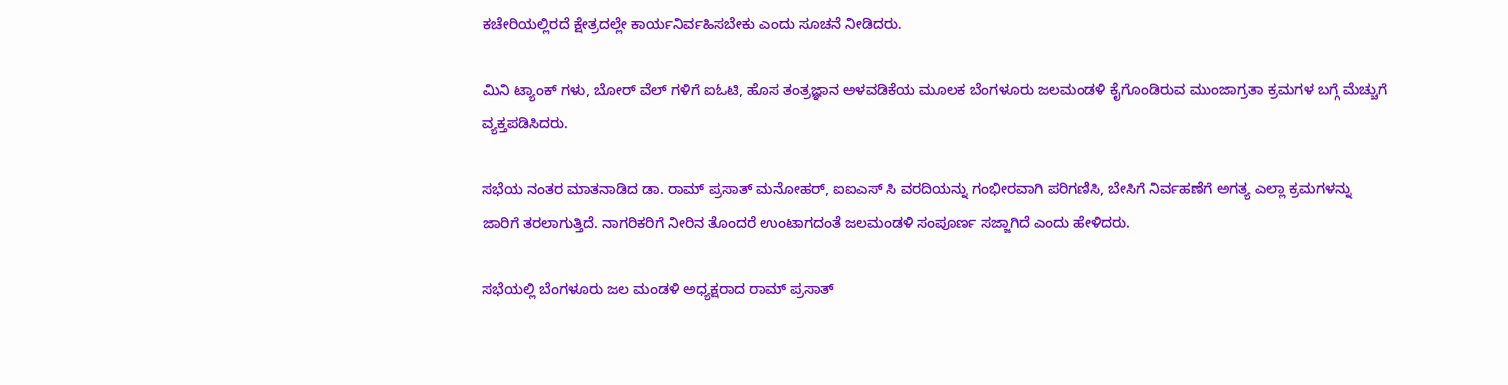ಕಚೇರಿಯಲ್ಲಿರದೆ ಕ್ಷೇತ್ರದಲ್ಲೇ ಕಾರ್ಯನಿರ್ವಹಿಸಬೇಕು ಎಂದು ಸೂಚನೆ ನೀಡಿದರು.

ಮಿನಿ ಟ್ಯಾಂಕ್ ಗಳು, ಬೋರ್ ವೆಲ್ ಗಳಿಗೆ ಐಓಟಿ, ಹೊಸ ತಂತ್ರಜ್ಞಾನ ಅಳವಡಿಕೆಯ ಮೂಲಕ ಬೆಂಗಳೂರು ಜಲಮಂಡಳಿ ಕೈಗೊಂಡಿರುವ ಮುಂಜಾಗ್ರತಾ ಕ್ರಮಗಳ ಬಗ್ಗೆ ಮೆಚ್ಚುಗೆ ವ್ಯಕ್ತಪಡಿಸಿದರು.

ಸಭೆಯ ನಂತರ ಮಾತನಾಡಿದ ಡಾ. ರಾಮ್ ಪ್ರಸಾತ್ ಮನೋಹರ್, ಐಐಎಸ್‌ ಸಿ ವರದಿಯನ್ನು ಗಂಭೀರವಾಗಿ ಪರಿಗಣಿಸಿ, ಬೇಸಿಗೆ ನಿರ್ವಹಣೆಗೆ ಅಗತ್ಯ ಎಲ್ಲಾ ಕ್ರಮಗಳನ್ನು ಜಾರಿಗೆ ತರಲಾಗುತ್ತಿದೆ. ನಾಗರಿಕರಿಗೆ ನೀರಿನ ತೊಂದರೆ ಉಂಟಾಗದಂತೆ ಜಲಮಂಡಳಿ ಸಂಪೂರ್ಣ ಸಜ್ಜಾಗಿದೆ ಎಂದು ಹೇಳಿದರು.

ಸಭೆಯಲ್ಲಿ ಬೆಂಗಳೂರು ಜಲ ಮಂಡಳಿ ಅಧ್ಯಕ್ಷರಾದ ರಾಮ್ ಪ್ರಸಾತ್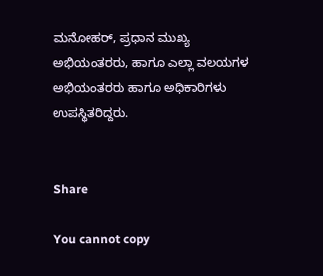ಮನೋಹರ್, ಪ್ರಧಾನ ಮುಖ್ಯ ಅಭಿಯಂತರರು, ಹಾಗೂ ಎಲ್ಲಾ ವಲಯಗಳ ಅಭಿಯಂತರರು ಹಾಗೂ ಅಧಿಕಾರಿಗಳು ಉಪಸ್ಥಿತರಿದ್ದರು.


Share

You cannot copy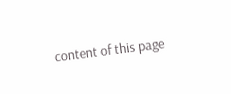content of this page